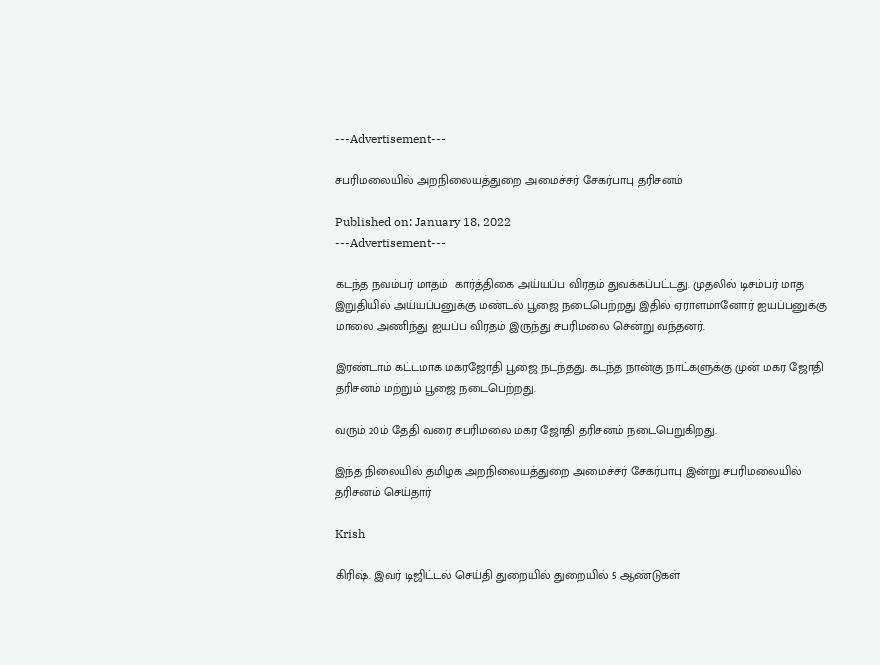---Advertisement---

சபரிமலையில் அறநிலையத்துறை அமைச்சர் சேகர்பாபு தரிசனம்

Published on: January 18, 2022
---Advertisement---

கடந்த நவம்பர் மாதம்  கார்த்திகை அய்யப்ப விரதம் துவக்கப்பட்டது. முதலில் டிசம்பர் மாத இறுதியில் அய்யப்பனுக்கு மண்டல் பூஜை நடைபெற்றது இதில் ஏராளமானோர் ஐயப்பனுக்கு மாலை அணிந்து ஐயப்ப விரதம் இருந்து சபரிமலை சென்று வந்தனர்.

இரண்டாம் கட்டமாக மகரஜோதி பூஜை நடந்தது. கடந்த நான்கு நாட்களுக்கு முன் மகர ஜோதி தரிசனம் மற்றும் பூஜை நடைபெற்றது.

வரும் 20ம் தேதி வரை சபரிமலை மகர ஜோதி தரிசனம் நடைபெறுகிறது.

இந்த நிலையில் தமிழக அறநிலையத்துறை அமைச்சர் சேகர்பாபு இன்று சபரிமலையில் தரிசனம் செய்தார்

Krish

கிரிஷ். இவர் டிஜிட்டல் செய்தி துறையில் துறையில் 5 ஆண்டுகள்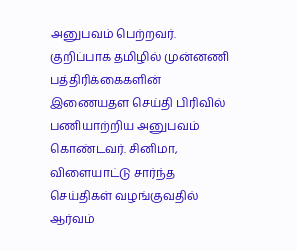அனுபவம் பெற்றவர். குறிப்பாக தமிழில் முன்னணி பத்திரிக்கைகளின் இணையதள செய்தி பிரிவில் பணியாற்றிய அனுபவம் கொண்டவர். சினிமா, விளையாட்டு சார்ந்த செய்திகள் வழங்குவதில் ஆர்வம்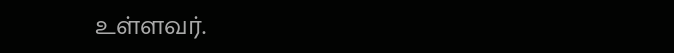உள்ளவர்.